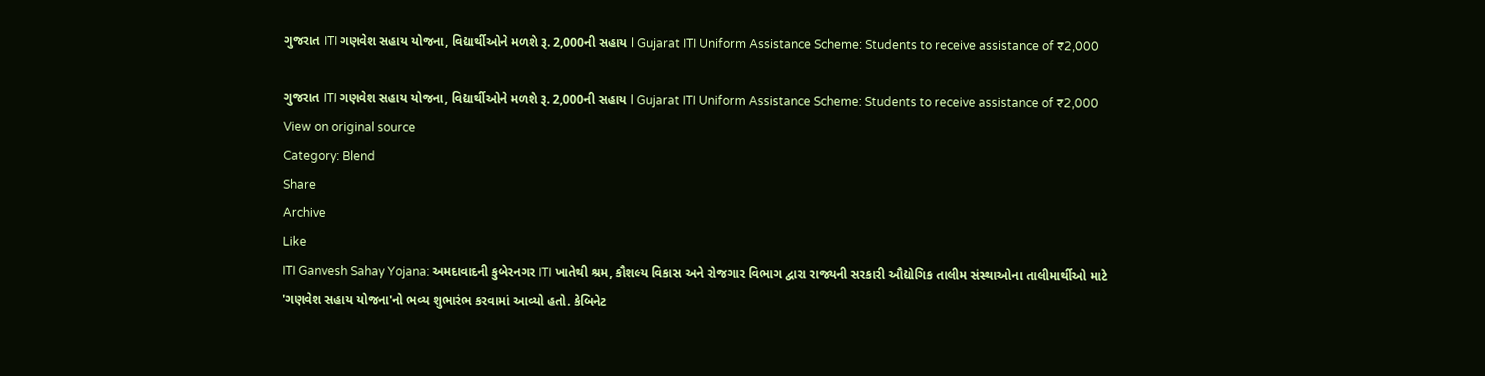ગુજરાત ITI ગણવેશ સહાય યોજના, વિદ્યાર્થીઓને મળશે રૂ. 2,000ની સહાય l Gujarat ITI Uniform Assistance Scheme: Students to receive assistance of ₹2,000

ગુજરાત ITI ગણવેશ સહાય યોજના, વિદ્યાર્થીઓને મળશે રૂ. 2,000ની સહાય l Gujarat ITI Uniform Assistance Scheme: Students to receive assistance of ₹2,000
View on original source
Category: Blend
Share
Archive
Like
ITI Ganvesh Sahay Yojana: અમદાવાદની કુબેરનગર ITI ખાતેથી શ્રમ, કૌશલ્ય વિકાસ અને રોજગાર વિભાગ દ્વારા રાજ્યની સરકારી ઔદ્યોગિક તાલીમ સંસ્થાઓના તાલીમાર્થીઓ માટે 'ગણવેશ સહાય યોજના'નો ભવ્ય શુભારંભ કરવામાં આવ્યો હતો. કેબિનેટ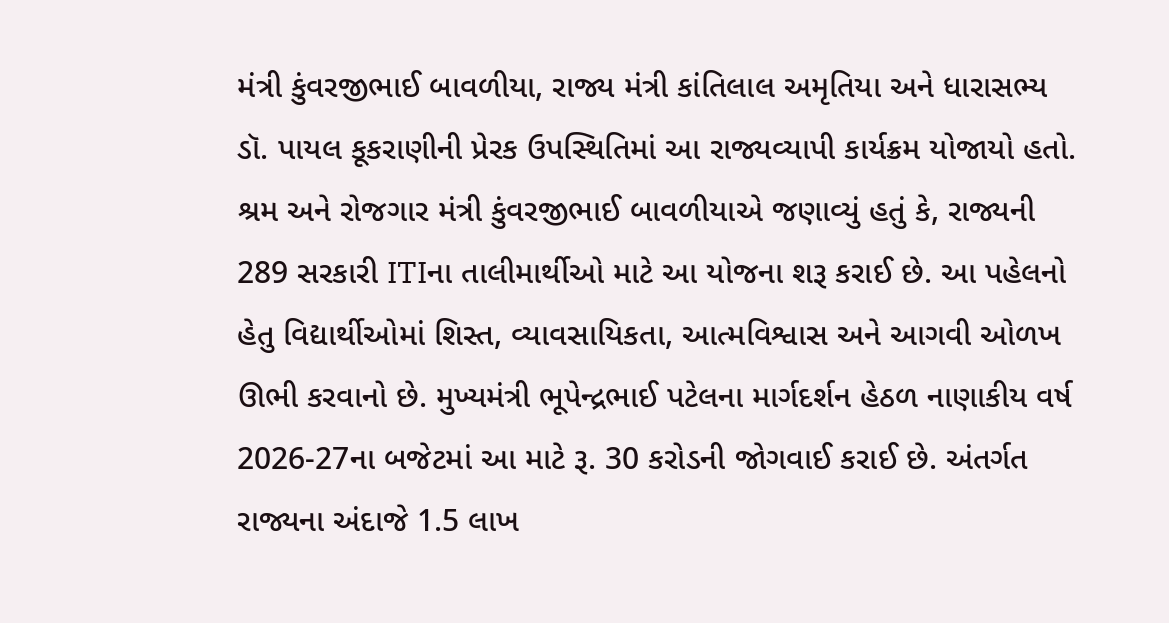મંત્રી કુંવરજીભાઈ બાવળીયા, રાજ્ય મંત્રી કાંતિલાલ અમૃતિયા અને ધારાસભ્ય ડૉ. પાયલ કૂકરાણીની પ્રેરક ઉપસ્થિતિમાં આ રાજ્યવ્યાપી કાર્યક્રમ યોજાયો હતો. શ્રમ અને રોજગાર મંત્રી કુંવરજીભાઈ બાવળીયાએ જણાવ્યું હતું કે, રાજ્યની 289 સરકારી ITIના તાલીમાર્થીઓ માટે આ યોજના શરૂ કરાઈ છે. આ પહેલનો હેતુ વિદ્યાર્થીઓમાં શિસ્ત, વ્યાવસાયિકતા, આત્મવિશ્વાસ અને આગવી ઓળખ ઊભી કરવાનો છે. મુખ્યમંત્રી ભૂપેન્દ્રભાઈ પટેલના માર્ગદર્શન હેઠળ નાણાકીય વર્ષ 2026-27ના બજેટમાં આ માટે રૂ. 30 કરોડની જોગવાઈ કરાઈ છે. અંતર્ગત રાજ્યના અંદાજે 1.5 લાખ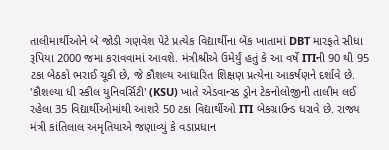તાલીમાર્થીઓને બે જોડી ગણવેશ પેટે પ્રત્યેક વિદ્યાર્થીના બેંક ખાતામાં DBT મારફતે સીધા રૂપિયા 2000 જમા કરાવવામાં આવશે. મંત્રીશ્રીએ ઉમેર્યું હતું કે આ વર્ષે ITIની 90 થી 95 ટકા બેઠકો ભરાઈ ચૂકી છે, જે કૌશલ્ય આધારિત શિક્ષણ પ્રત્યેના આકર્ષણને દર્શાવે છે. 'કૌશલ્યા ધી સ્કીલ યુનિવર્સિટી' (KSU) ખાતે એડવાન્સ્ડ ડ્રોન ટેકનોલોજીની તાલીમ લઈ રહેલા 35 વિદ્યાર્થીઓમાંથી આશરે 50 ટકા વિદ્યાર્થીઓ ITI બેકગ્રાઉન્ડ ધરાવે છે. રાજ્ય મંત્રી કાંતિલાલ અમૃતિયાએ જણાવ્યું કે વડાપ્રધાન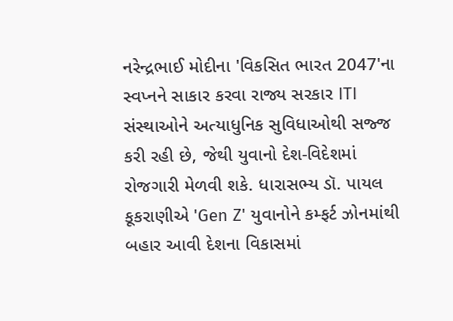નરેન્દ્રભાઈ મોદીના 'વિકસિત ભારત 2047'ના સ્વપ્નને સાકાર કરવા રાજ્ય સરકાર ITI સંસ્થાઓને અત્યાધુનિક સુવિધાઓથી સજ્જ કરી રહી છે, જેથી યુવાનો દેશ-વિદેશમાં રોજગારી મેળવી શકે. ધારાસભ્ય ડૉ. પાયલ કૂકરાણીએ 'Gen Z' યુવાનોને કમ્ફર્ટ ઝોનમાંથી બહાર આવી દેશના વિકાસમાં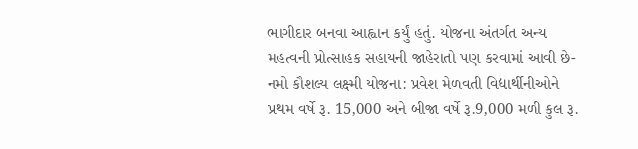ભાગીદાર બનવા આહ્વાન કર્યું હતું. યોજના અંતર્ગત અન્ય મહત્વની પ્રોત્સાહક સહાયની જાહેરાતો પણ કરવામાં આવી છે- નમો કૌશલ્ય લક્ષ્મી યોજના: પ્રવેશ મેળવતી વિદ્યાર્થીનીઓને પ્રથમ વર્ષે રૂ. 15,000 અને બીજા વર્ષે રૂ.9,000 મળી કુલ રૂ.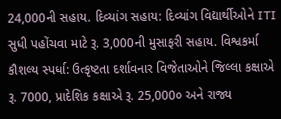24,000ની સહાય. દિવ્યાંગ સહાય: દિવ્યાંગ વિદ્યાર્થીઓને ITI સુધી પહોંચવા માટે રૂ. 3,000ની મુસાફરી સહાય. વિશ્વકર્મા કૌશલ્ય સ્પર્ધા: ઉત્કૃષ્ટતા દર્શાવનાર વિજેતાઓને જિલ્લા કક્ષાએ રૂ. 7000, પ્રાદેશિક કક્ષાએ રૂ. 25,000૦ અને રાજ્ય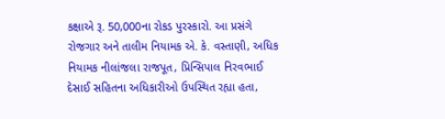કક્ષાએ રૂ. 50,000ના રોકડ પુરસ્કારો. આ પ્રસંગે રોજગાર અને તાલીમ નિયામક એ. કે. વસ્તાણી, અધિક નિયામક નીલાંજલા રાજપૂત, પ્રિન્સિપાલ નિરવભાઈ દેસાઈ સહિતના અધિકારીઓ ઉપસ્થિત રહ્યા હતા,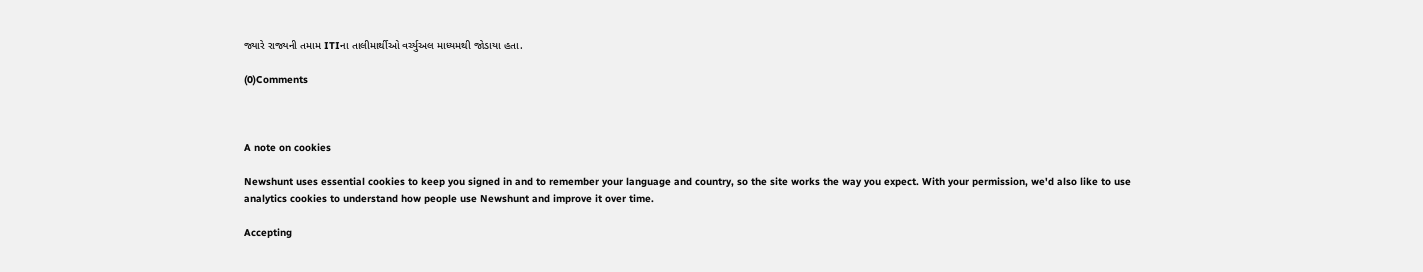જ્યારે રાજ્યની તમામ ITIના તાલીમાર્થીઓ વર્ચ્યુઅલ માધ્યમથી જોડાયા હતા.

(0)Comments



A note on cookies

Newshunt uses essential cookies to keep you signed in and to remember your language and country, so the site works the way you expect. With your permission, we'd also like to use analytics cookies to understand how people use Newshunt and improve it over time.

Accepting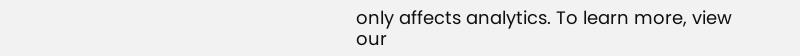only affects analytics. To learn more, view our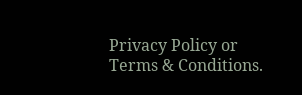Privacy Policy or Terms & Conditions.